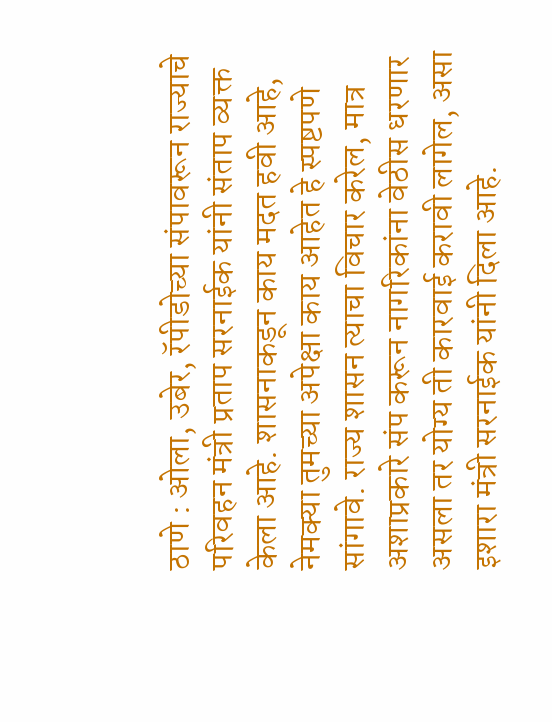ठाणे : ओला, उबेर, रॅपीडोच्या संपावरून राज्याचे परिवहन मंत्री प्रताप सरनाईक यांनी संताप व्यक्त केला आहे. शासनाकडून काय मदत हवी आहे, नेमक्या तुमच्या अपेक्षा काय आहेत हे स्पष्टपणे सांगावे. राज्य शासन त्याचा विचार करेल, मात्र अशाप्रकारे संप करून नागरिकांना वेठीस धरणार असला तर योग्य ती कारवाई करावी लागेल, असा इशारा मंत्री सरनाईक यांनी दिला आहे.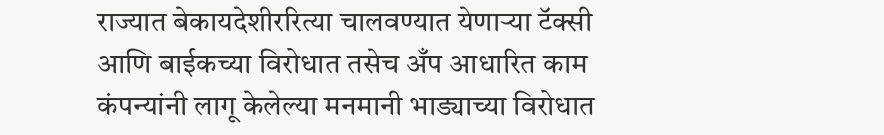राज्यात बेकायदेशीररित्या चालवण्यात येणाऱ्या टॅक्सी आणि बाईकच्या विरोधात तसेच अँप आधारित काम कंपन्यांनी लागू केलेल्या मनमानी भाड्याच्या विरोधात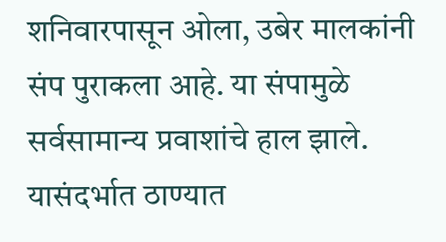शनिवारपासून ओला, उबेर मालकांनी संप पुराकला आहे. या संपामुळे सर्वसामान्य प्रवाशांचे हाल झाले. यासंदर्भात ठाण्यात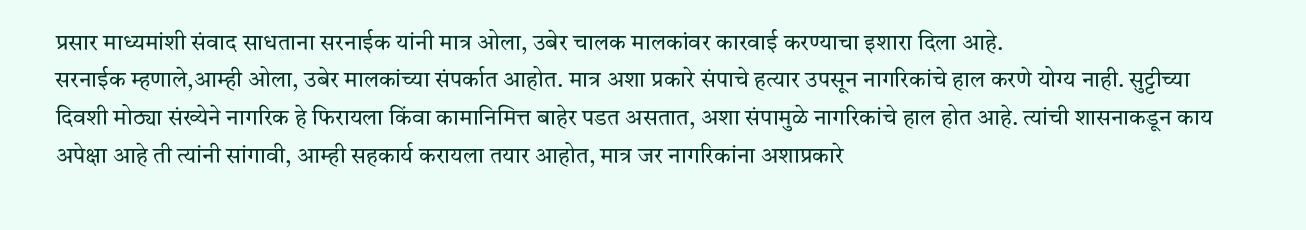प्रसार माध्यमांशी संवाद साधताना सरनाईक यांनी मात्र ओला, उबेर चालक मालकांवर कारवाई करण्याचा इशारा दिला आहे.
सरनाईक म्हणाले,आम्ही ओला, उबेर मालकांच्या संपर्कात आहोत. मात्र अशा प्रकारे संपाचे हत्यार उपसून नागरिकांचे हाल करणे योग्य नाही. सुट्टीच्या दिवशी मोठ्या संख्येने नागरिक हे फिरायला किंवा कामानिमित्त बाहेर पडत असतात, अशा संपामुळे नागरिकांचे हाल होत आहे. त्यांची शासनाकडून काय अपेक्षा आहे ती त्यांनी सांगावी, आम्ही सहकार्य करायला तयार आहोत, मात्र जर नागरिकांना अशाप्रकारे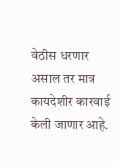वेठीस धरणार असाल तर मात्र कायदेशीर कारवाई केली जाणार आहे.